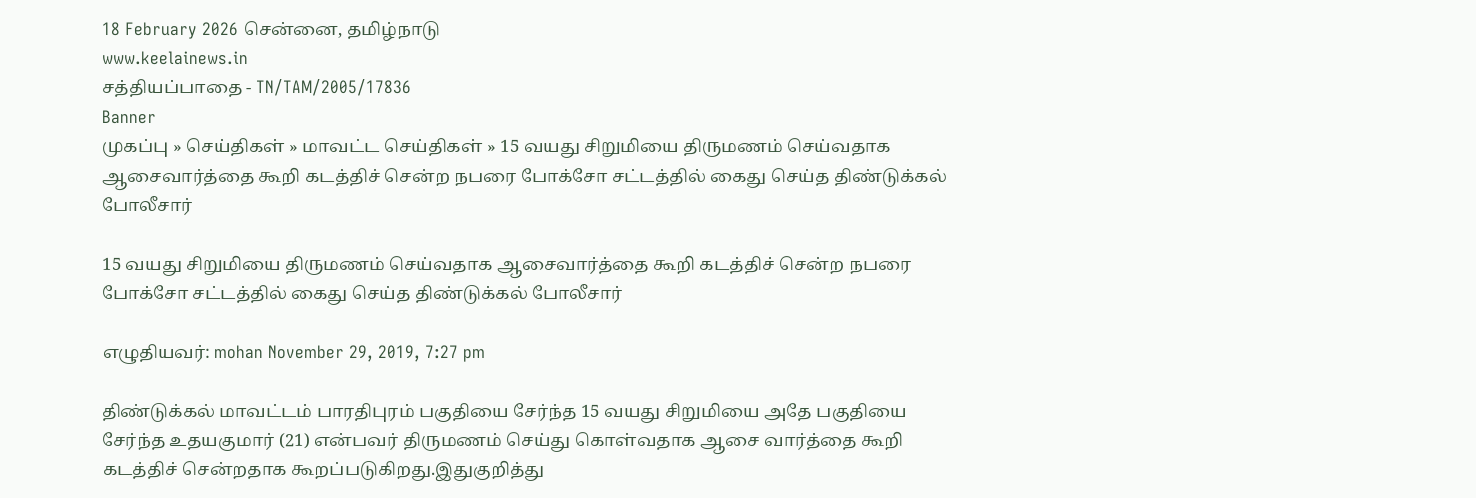18 February 2026 சென்னை, தமிழ்நாடு
www.keelainews.in
சத்தியப்பாதை - TN/TAM/2005/17836
Banner
முகப்பு » செய்திகள் » மாவட்ட செய்திகள் » 15 வயது சிறுமியை திருமணம் செய்வதாக ஆசைவார்த்தை கூறி கடத்திச் சென்ற நபரை போக்சோ சட்டத்தில் கைது செய்த திண்டுக்கல் போலீசார்

15 வயது சிறுமியை திருமணம் செய்வதாக ஆசைவார்த்தை கூறி கடத்திச் சென்ற நபரை போக்சோ சட்டத்தில் கைது செய்த திண்டுக்கல் போலீசார்

எழுதியவர்: mohan November 29, 2019, 7:27 pm

திண்டுக்கல் மாவட்டம் பாரதிபுரம் பகுதியை சேர்ந்த 15 வயது சிறுமியை அதே பகுதியை சேர்ந்த உதயகுமார் (21) என்பவர் திருமணம் செய்து கொள்வதாக ஆசை வார்த்தை கூறி கடத்திச் சென்றதாக கூறப்படுகிறது.இதுகுறித்து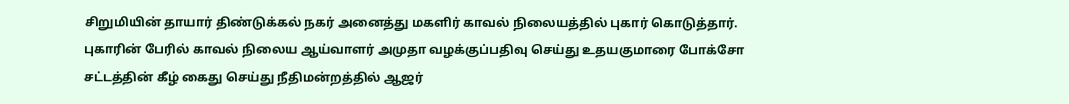சிறுமியின் தாயார் திண்டுக்கல் நகர் அனைத்து மகளிர் காவல் நிலையத்தில் புகார் கொடுத்தார். புகாரின் பேரில் காவல் நிலைய ஆய்வாளர் அமுதா வழக்குப்பதிவு செய்து உதயகுமாரை போக்சோ சட்டத்தின் கீழ் கைது செய்து நீதிமன்றத்தில் ஆஜர்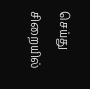செய்து சிறையில்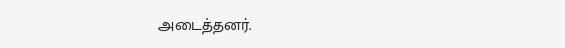அடைத்தனர்.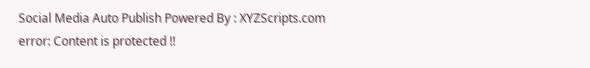Social Media Auto Publish Powered By : XYZScripts.com
error: Content is protected !!